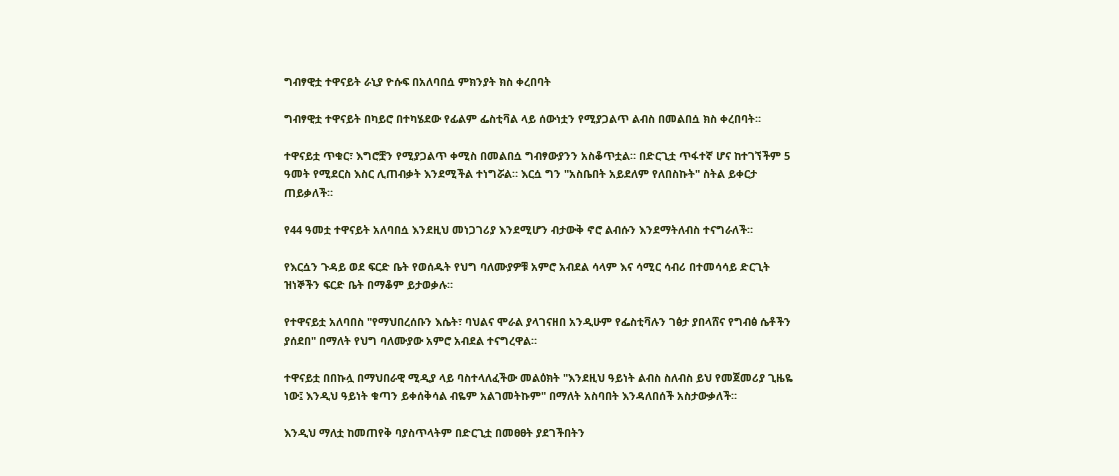ግብፃዊቷ ተዋናይት ራኒያ ዮሱፍ በአለባበሷ ምክንያት ክስ ቀረበባት

ግብፃዊቷ ተዋናይት በካይሮ በተካሄደው የፊልም ፌስቲቫል ላይ ሰውነቷን የሚያጋልጥ ልብስ በመልበሷ ክስ ቀረበባት።

ተዋናይቷ ጥቁር፣ እግሮቿን የሚያጋልጥ ቀሚስ በመልበሷ ግብፃውያንን አስቆጥቷል። በድርጊቷ ጥፋተኛ ሆና ከተገኘችም 5 ዓመት የሚደርስ እስር ሊጠብቃት እንደሚችል ተነግሯል። እርሷ ግን "አስቤበት አይደለም የለበስኩት" ስትል ይቀርታ ጠይቃለች።

የ44 ዓመቷ ተዋናይት አለባበሷ እንደዚህ መነጋገሪያ እንደሚሆን ብታውቅ ኖሮ ልብሱን እንደማትለብስ ተናግራለች።

የእርሷን ጉዳይ ወደ ፍርድ ቤት የወሰዱት የህግ ባለሙያዎቹ አምሮ አብደል ሳላም እና ሳሚር ሳብሪ በተመሳሳይ ድርጊት ዝነኞችን ፍርድ ቤት በማቆም ይታወቃሉ።

የተዋናይቷ አለባበስ "የማህበረሰቡን እሴት፣ ባህልና ሞራል ያላገናዘበ አንዲሁም የፌስቲቫሉን ገፅታ ያበላሸና የግብፅ ሴቶችን ያሰደበ" በማለት የህግ ባለሙያው አምሮ አብደል ተናግረዋል።

ተዋናይቷ በበኩሏ በማህበራዊ ሚዲያ ላይ ባስተላለፈችው መልዕክት "እንደዚህ ዓይነት ልብስ ስለብስ ይህ የመጀመሪያ ጊዜዬ ነው፤ እንዲህ ዓይነት ቁጣን ይቀሰቅሳል ብዬም አልገመትኩም" በማለት አስባበት እንዳለበሰች አስታውቃለች።

እንዲህ ማለቷ ከመጠየቅ ባያስጥላትም በድርጊቷ በመፀፀት ያደገችበትን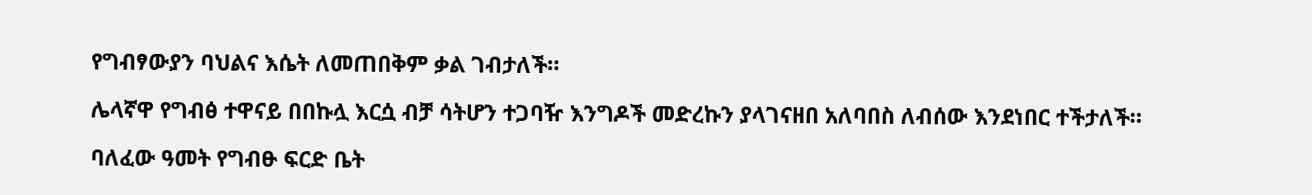የግብፃውያን ባህልና እሴት ለመጠበቅም ቃል ገብታለች።

ሌላኛዋ የግብፅ ተዋናይ በበኩሏ እርሷ ብቻ ሳትሆን ተጋባዥ እንግዶች መድረኩን ያላገናዘበ አለባበስ ለብሰው እንደነበር ተችታለች።

ባለፈው ዓመት የግብፁ ፍርድ ቤት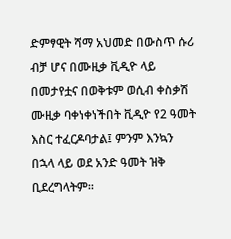ድምፃዊት ሻማ አህመድ በውስጥ ሱሪ ብቻ ሆና በሙዚቃ ቪዲዮ ላይ በመታየቷና በወቅቱም ወሲብ ቀስቃሽ ሙዚቃ ባቀነቀነችበት ቪዲዮ የ2 ዓመት እስር ተፈርዶባታል፤ ምንም እንኳን በኋላ ላይ ወደ አንድ ዓመት ዝቅ ቢደረግላትም።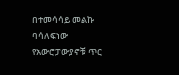በተመሳሳይ መልኩ ባሳለፍነው የአውሮፓውያኖቹ ጥር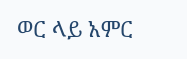ወር ላይ አምር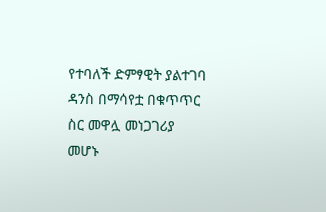የተባለች ድምፃዊት ያልተገባ ዳንስ በማሳየቷ በቁጥጥር ስር መዋሏ መነጋገሪያ መሆኑ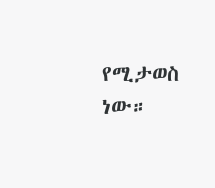የሚታወስ ነው።